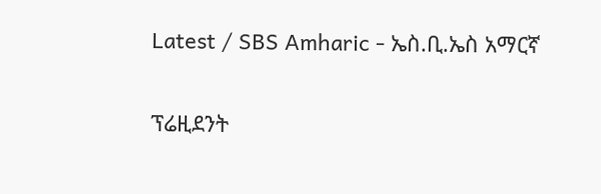Latest / SBS Amharic - ኤስ.ቢ.ኤስ አማርኛ

ፕሬዚደንት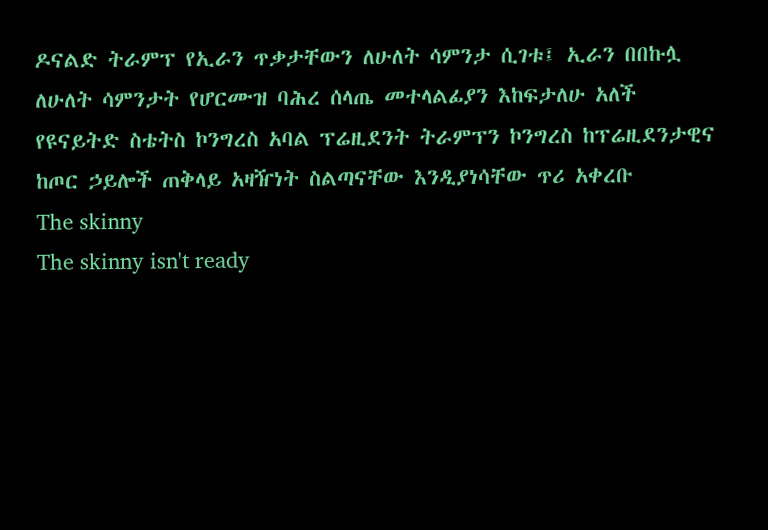ዶናልድ ትራምፕ የኢራን ጥቃታቸውን ለሁለት ሳምንታ ሲገቱ፤ ኢራን በበኩሏ ለሁለት ሳምንታት የሆርሙዝ ባሕረ ሰላጤ መተላልፊያን እከፍታለሁ አለች
የዩናይትድ ስቴትስ ኮንግረስ አባል ፕሬዚደንት ትራምፕን ኮንግረስ ከፕሬዚደንታዊና ከጦር ኃይሎች ጠቅላይ አዛዥነት ስልጣናቸው እንዲያነሳቸው ጥሪ አቀረቡ
The skinny
The skinny isn't ready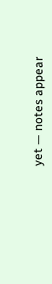yet — notes appear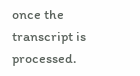once the transcript is processed.